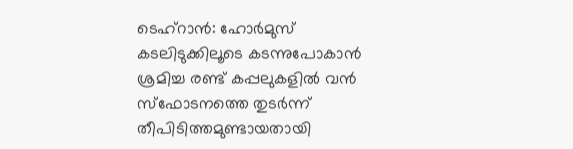ടെഹ്റാൻ: ഹോർമുസ് കടലിടുക്കിലൂടെ കടന്നുപോകാൻ ശ്രമിച്ച രണ്ട് കപ്പലുകളിൽ വൻ സ്ഫോടനത്തെ തുടർന്ന് തീപിടിത്തമുണ്ടായതായി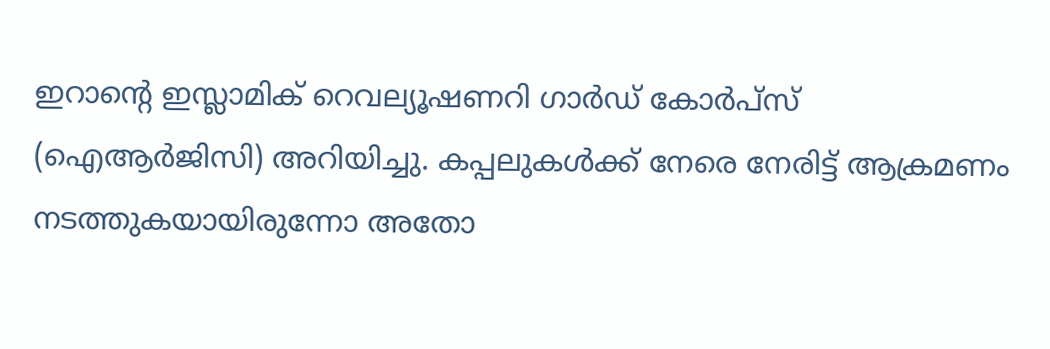ഇറാന്റെ ഇസ്ലാമിക് റെവല്യൂഷണറി ഗാർഡ് കോർപ്സ് (ഐആർജിസി) അറിയിച്ചു. കപ്പലുകൾക്ക് നേരെ നേരിട്ട് ആക്രമണം നടത്തുകയായിരുന്നോ അതോ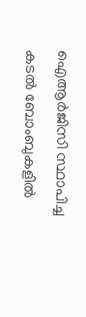ഐആർജിസി സ്ഥാപിച്ച കടൽ ബോംബുകളിൽ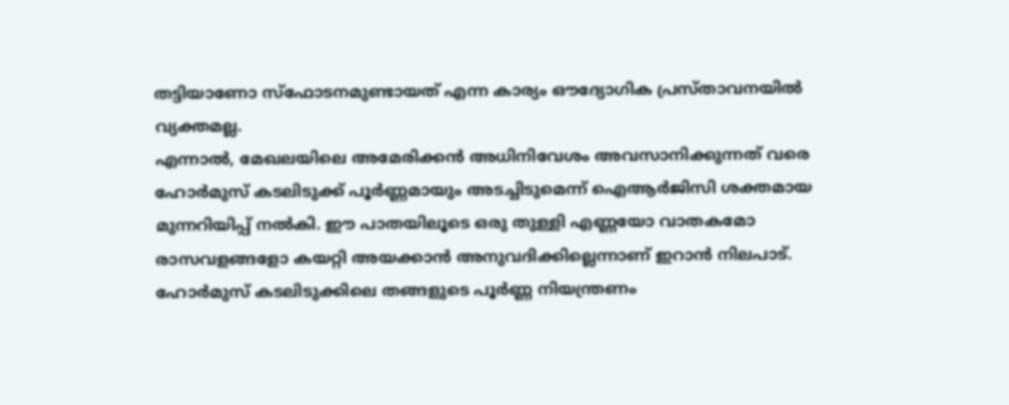തട്ടിയാണോ സ്ഫോടനമുണ്ടായത് എന്ന കാര്യം ഔദ്യോഗിക പ്രസ്താവനയിൽ വ്യക്തമല്ല.
എന്നാൽ, മേഖലയിലെ അമേരിക്കൻ അധിനിവേശം അവസാനിക്കുന്നത് വരെ ഹോർമുസ് കടലിടുക്ക് പൂർണ്ണമായും അടച്ചിടുമെന്ന് ഐആർജിസി ശക്തമായ മുന്നറിയിപ്പ് നൽകി. ഈ പാതയിലൂടെ ഒരു തുള്ളി എണ്ണയോ വാതകമോ രാസവളങ്ങളോ കയറ്റി അയക്കാൻ അനുവദിക്കില്ലെന്നാണ് ഇറാൻ നിലപാട്.
ഹോർമുസ് കടലിടുക്കിലെ തങ്ങളുടെ പൂർണ്ണ നിയന്ത്രണം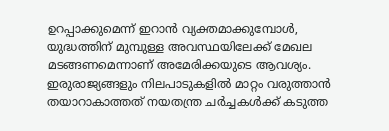ഉറപ്പാക്കുമെന്ന് ഇറാൻ വ്യക്തമാക്കുമ്പോൾ, യുദ്ധത്തിന് മുമ്പുള്ള അവസ്ഥയിലേക്ക് മേഖല മടങ്ങണമെന്നാണ് അമേരിക്കയുടെ ആവശ്യം. ഇരുരാജ്യങ്ങളും നിലപാടുകളിൽ മാറ്റം വരുത്താൻ തയാറാകാത്തത് നയതന്ത്ര ചർച്ചകൾക്ക് കടുത്ത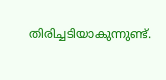തിരിച്ചടിയാകുന്നുണ്ട്.